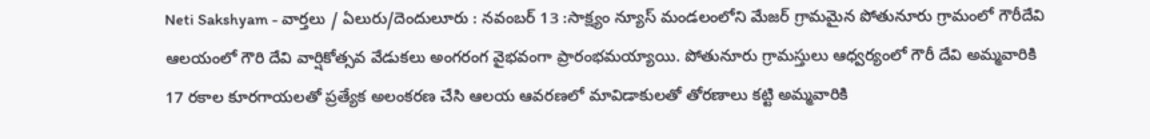Neti Sakshyam - వార్తలు / ఏలురు/దెందులూరు : నవంబర్ 13 :సాక్ష్యం న్యూస్ మండలంలోని మేజర్ గ్రామమైన పోతునూరు గ్రామంలో గౌరీదేవి ఆలయంలో గౌరి దేవి వార్షికోత్సవ వేడుకలు అంగరంగ వైభవంగా ప్రారంభమయ్యాయి. పోతునూరు గ్రామస్తులు ఆధ్వర్యంలో గౌరీ దేవి అమ్మవారికి 17 రకాల కూరగాయలతో ప్రత్యేక అలంకరణ చేసి ఆలయ ఆవరణలో మావిడాకులతో తోరణాలు కట్టి అమ్మవారికి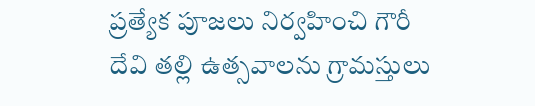ప్రత్యేక పూజలు నిర్వహించి గౌరీ దేవి తల్లి ఉత్సవాలను గ్రామస్తులు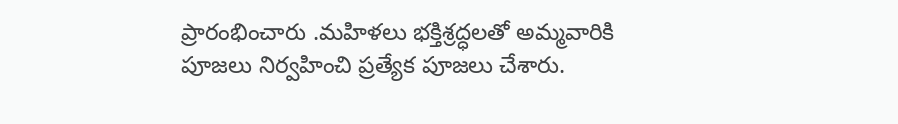ప్రారంభించారు .మహిళలు భక్తిశ్రద్ధలతో అమ్మవారికి పూజలు నిర్వహించి ప్రత్యేక పూజలు చేశారు.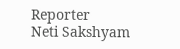Reporter
Neti Sakshyam